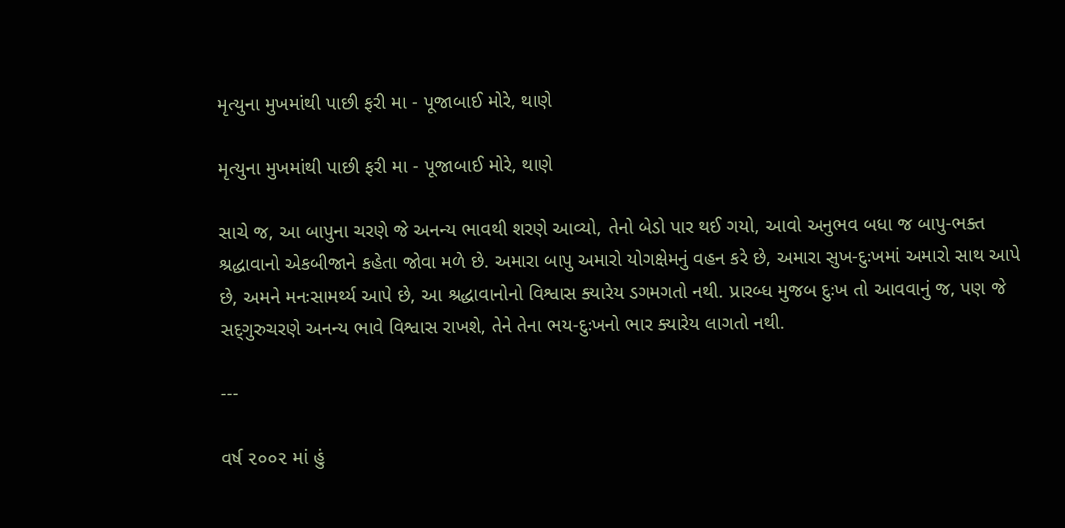મૃત્યુના મુખમાંથી પાછી ફરી મા - પૂજાબાઈ મોરે, થાણે

મૃત્યુના મુખમાંથી પાછી ફરી મા - પૂજાબાઈ મોરે, થાણે

સાચે જ, આ બાપુના ચરણે જે અનન્ય ભાવથી શરણે આવ્યો, તેનો બેડો પાર થઈ ગયો, આવો અનુભવ બધા જ બાપુ-ભક્ત શ્રદ્ધાવાનો એકબીજાને કહેતા જોવા મળે છે. અમારા બાપુ અમારો યોગક્ષેમનું વહન કરે છે, અમારા સુખ-દુઃખમાં અમારો સાથ આપે છે, અમને મનઃસામર્થ્ય આપે છે, આ શ્રદ્ધાવાનોનો વિશ્વાસ ક્યારેય ડગમગતો નથી. પ્રારબ્ધ મુજબ દુઃખ તો આવવાનું જ, પણ જે સદ્‌ગુરુચરણે અનન્ય ભાવે વિશ્વાસ રાખશે, તેને તેના ભય-દુઃખનો ભાર ક્યારેય લાગતો નથી.

---

વર્ષ ૨૦૦૨ માં હું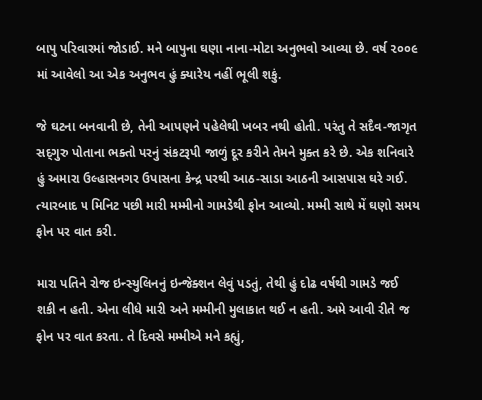બાપુ પરિવારમાં જોડાઈ. મને બાપુના ઘણા નાના-મોટા અનુભવો આવ્યા છે. વર્ષ ૨૦૦૯ માં આવેલો આ એક અનુભવ હું ક્યારેય નહીં ભૂલી શકું.

જે ઘટના બનવાની છે, તેની આપણને પહેલેથી ખબર નથી હોતી. પરંતુ તે સદૈવ-જાગૃત સદ્‌ગુરુ પોતાના ભક્તો પરનું સંકટરૂપી જાળું દૂર કરીને તેમને મુક્ત કરે છે. એક શનિવારે હું અમારા ઉલ્હાસનગર ઉપાસના કેન્દ્ર પરથી આઠ-સાડા આઠની આસપાસ ઘરે ગઈ. ત્યારબાદ ૫ મિનિટ પછી મારી મમ્મીનો ગામડેથી ફોન આવ્યો. મમ્મી સાથે મેં ઘણો સમય ફોન પર વાત કરી.

મારા પતિને રોજ ઇન્સ્યુલિનનું ઇન્જેક્શન લેવું પડતું, તેથી હું દોઢ વર્ષથી ગામડે જઈ શકી ન હતી. એના લીધે મારી અને મમ્મીની મુલાકાત થઈ ન હતી. અમે આવી રીતે જ ફોન પર વાત કરતા. તે દિવસે મમ્મીએ મને કહ્યું,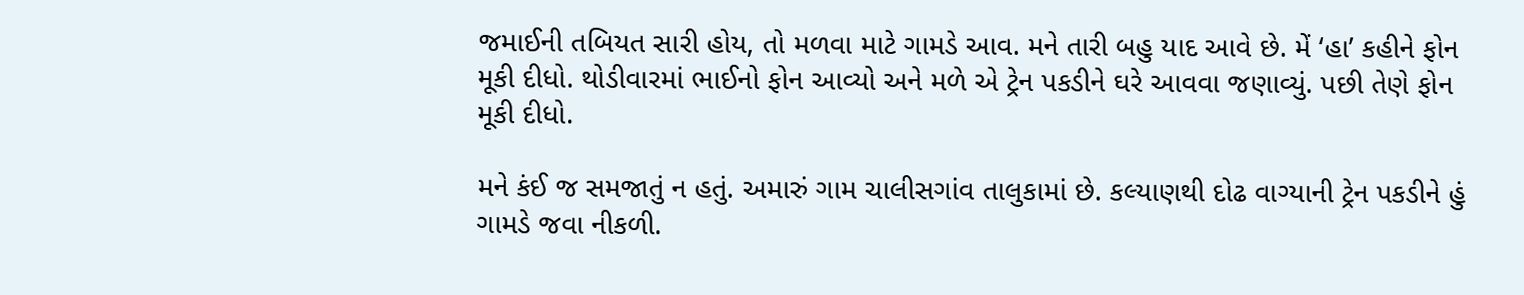જમાઈની તબિયત સારી હોય, તો મળવા માટે ગામડે આવ. મને તારી બહુ યાદ આવે છે. મેં ‘હા’ કહીને ફોન મૂકી દીધો. થોડીવારમાં ભાઈનો ફોન આવ્યો અને મળે એ ટ્રેન પકડીને ઘરે આવવા જણાવ્યું. પછી તેણે ફોન મૂકી દીધો.

મને કંઈ જ સમજાતું ન હતું. અમારું ગામ ચાલીસગાંવ તાલુકામાં છે. કલ્યાણથી દોઢ વાગ્યાની ટ્રેન પકડીને હું ગામડે જવા નીકળી.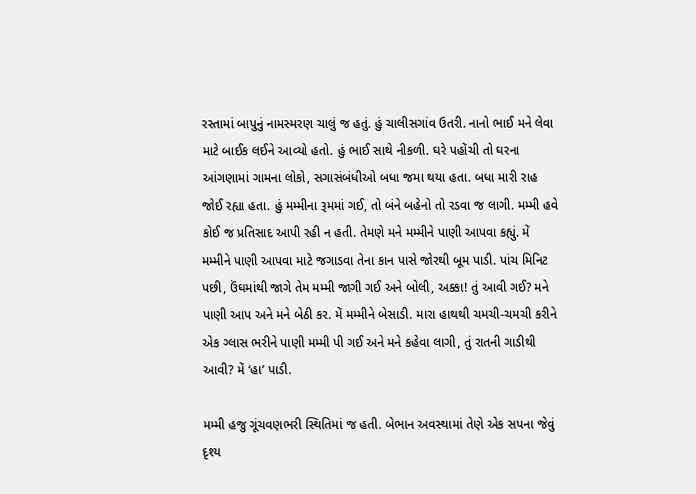રસ્તામાં બાપુનું નામસ્મરણ ચાલું જ હતું. હું ચાલીસગાંવ ઉતરી. નાનો ભાઈ મને લેવા માટે બાઈક લઈને આવ્યો હતો. હું ભાઈ સાથે નીકળી. ઘરે પહોંચી તો ઘરના આંગણામાં ગામના લોકો, સગાસંબંધીઓ બધા જમા થયા હતા. બધા મારી રાહ જોઈ રહ્યા હતા. હું મમ્મીના રૂમમાં ગઈ, તો બંને બહેનો તો રડવા જ લાગી. મમ્મી હવે કોઈ જ પ્રતિસાદ આપી રહી ન હતી. તેમણે મને મમ્મીને પાણી આપવા કહ્યું. મેં મમ્મીને પાણી આપવા માટે જગાડવા તેના કાન પાસે જોરથી બૂમ પાડી. પાંચ મિનિટ પછી, ઉંઘમાંથી જાગે તેમ મમ્મી જાગી ગઈ અને બોલી, અક્કા! તું આવી ગઈ? મને પાણી આપ અને મને બેઠી કર. મેં મમ્મીને બેસાડી. મારા હાથથી ચમચી-ચમચી કરીને એક ગ્લાસ ભરીને પાણી મમ્મી પી ગઈ અને મને કહેવા લાગી, તું રાતની ગાડીથી આવી? મેં ‘હા’ પાડી.

મમ્મી હજુ ગૂંચવણભરી સ્થિતિમાં જ હતી. બેભાન અવસ્થામાં તેણે એક સપના જેવું દૃશ્ય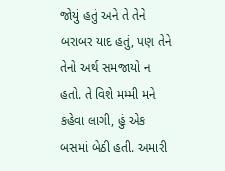જોયું હતું અને તે તેને બરાબર યાદ હતું, પણ તેને તેનો અર્થ સમજાયો ન હતો. તે વિશે મમ્મી મને કહેવા લાગી, હું એક બસમાં બેઠી હતી. અમારી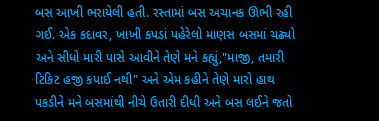બસ આખી ભરાયેલી હતી. રસ્તામાં બસ અચાનક ઊભી રહી ગઈ. એક કદાવર, ખાખી કપડાં પહેરેલો માણસ બસમાં ચઢ્યો અને સીધો મારી પાસે આવીને તેણે મને કહ્યું,"માજી, તમારી ટિકિટ હજી કપાઈ નથી" અને એમ કહીને તેણે મારો હાથ પકડીને મને બસમાંથી નીચે ઉતારી દીધી અને બસ લઈને જતો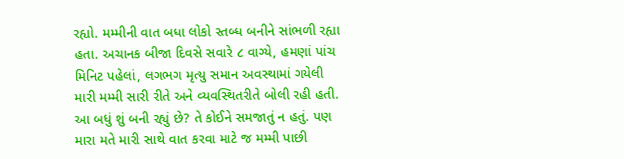રહ્યો. મમ્મીની વાત બધા લોકો સ્તબ્ધ બનીને સાંભળી રહ્યા હતા. અચાનક બીજા દિવસે સવારે ૮ વાગ્યે, હમણાં પાંચ મિનિટ પહેલાં, લગભગ મૃત્યુ સમાન અવસ્થામાં ગયેલી મારી મમ્મી સારી રીતે અને વ્યવસ્થિતરીતે બોલી રહી હતી. આ બધું શું બની રહ્યું છે? તે કોઈને સમજાતું ન હતું. પણ મારા મતે મારી સાથે વાત કરવા માટે જ મમ્મી પાછી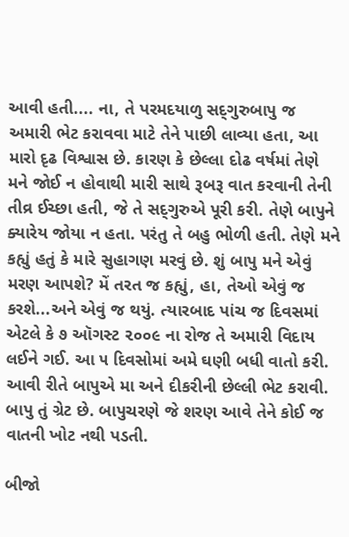આવી હતી.... ના, તે પરમદયાળુ સદ્‌ગુરુબાપુ જ અમારી ભેટ કરાવવા માટે તેને પાછી લાવ્યા હતા, આ મારો દૃઢ વિશ્વાસ છે. કારણ કે છેલ્લા દોઢ વર્ષમાં તેણે મને જોઈ ન હોવાથી મારી સાથે રૂબરૂ વાત કરવાની તેની તીવ્ર ઈચ્છા હતી, જે તે સદ્‌ગુરુએ પૂરી કરી. તેણે બાપુને ક્યારેય જોયા ન હતા. પરંતુ તે બહુ ભોળી હતી. તેણે મને કહ્યું હતું કે મારે સુહાગણ મરવું છે. શું બાપુ મને એવું મરણ આપશે? મેં તરત જ કહ્યું, હા, તેઓ એવું જ કરશે...અને એવું જ થયું. ત્યારબાદ પાંચ જ દિવસમાં એટલે કે ૭ ઑગસ્ટ ૨૦૦૯ ના રોજ તે અમારી વિદાય લઈને ગઈ. આ ૫ દિવસોમાં અમે ઘણી બધી વાતો કરી. આવી રીતે બાપુએ મા અને દીકરીની છેલ્લી ભેટ કરાવી. બાપુ તું ગ્રેટ છે. બાપુચરણે જે શરણ આવે તેને કોઈ જ વાતની ખોટ નથી પડતી.

બીજો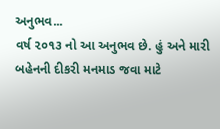અનુભવ...
વર્ષ ૨૦૧૩ નો આ અનુભવ છે. હું અને મારી બહેનની દીકરી મનમાડ જવા માટે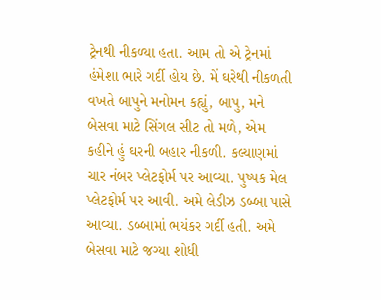ટ્રેનથી નીકળ્યા હતા. આમ તો એ ટ્રેનમાં હંમેશા ભારે ગર્દી હોય છે. મેં ઘરેથી નીકળતી વખતે બાપુને મનોમન કહ્યું, બાપુ, મને બેસવા માટે સિંગલ સીટ તો મળે, એમ કહીને હું ઘરની બહાર નીકળી. કલ્યાણમાં ચાર નંબર પ્લેટફોર્મ પર આવ્યા. પુષ્પક મેલ પ્લેટફોર્મ પર આવી. અમે લેડીઝ ડબ્બા પાસે આવ્યા. ડબ્બામાં ભયંકર ગર્દી હતી. અમે બેસવા માટે જગ્યા શોધી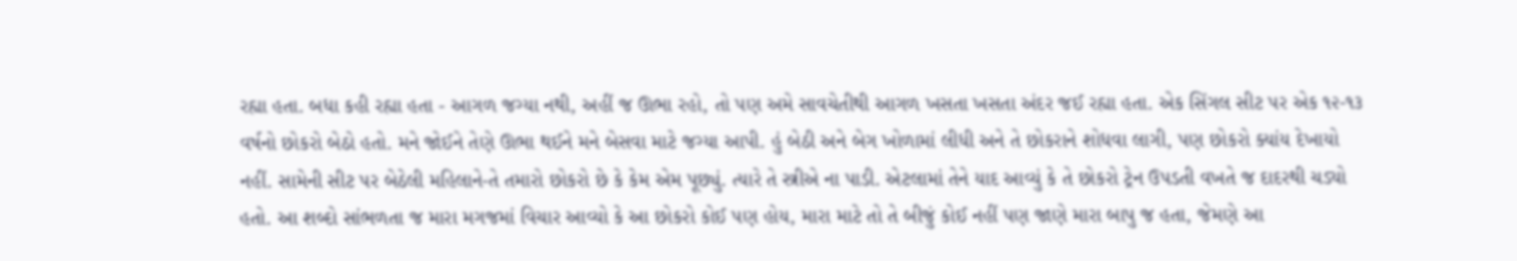રહ્યા હતા. બધા કહી રહ્યા હતા - આગળ જગ્યા નથી, અહીં જ ઊભા રહો, તો પણ અમે સાવચેતીથી આગળ ખસતા ખસતા અંદર જઈ રહ્યા હતા. એક સિંગલ સીટ પર એક ૧૨-૧૩ વર્ષનો છોકરો બેઠો હતો. મને જોઈને તેણે ઊભા થઈને મને બેસવા માટે જગ્યા આપી. હું બેઠી અને બેગ ખોળામાં લીધી અને તે છોકરાને શોધવા લાગી, પણ છોકરો ક્યાંય દેખાયો નહીં. સામેની સીટ પર બેઠેલી મહિલાને-તે તમારો છોકરો છે કે કેમ એમ પૂછ્યું. ત્યારે તે સ્ત્રીએ ના પાડી. એટલામાં તેને યાદ આવ્યું કે તે છોકરો ટ્રેન ઉપડતી વખતે જ દાદરથી ચડ્યો હતો. આ શબ્દો સાંભળતા જ મારા મગજમાં વિચાર આવ્યો કે આ છોકરો કોઈ પણ હોય, મારા માટે તો તે બીજું કોઈ નહીં પણ જાણે મારા બાપુ જ હતા, જેમણે આ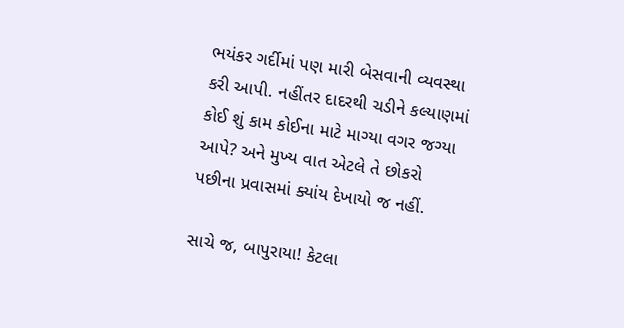ભયંકર ગર્દીમાં પણ મારી બેસવાની વ્યવસ્થા કરી આપી. નહીંતર દાદરથી ચડીને કલ્યાણમાં કોઈ શું કામ કોઈના માટે માગ્યા વગર જગ્યા આપે? અને મુખ્ય વાત એટલે તે છોકરો પછીના પ્રવાસમાં ક્યાંય દેખાયો જ નહીં.

સાચે જ, બાપુરાયા! કેટલા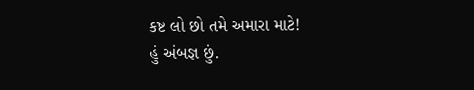કષ્ટ લો છો તમે અમારા માટે!
હું અંબજ્ઞ છું.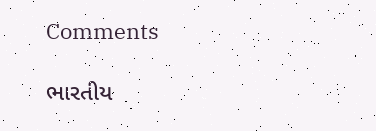Comments

ભારતીય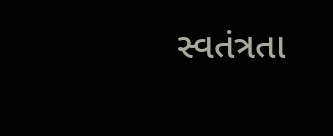સ્વતંત્રતા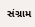સંગ્રામ